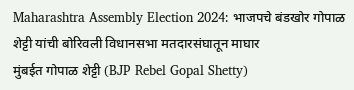Maharashtra Assembly Election 2024: भाजपचे बंडखोर गोपाळ शेट्टी यांची बोरिवली विधानसभा मतदारसंघातून माघार
मुंबईत गोपाळ शेट्टी (BJP Rebel Gopal Shetty)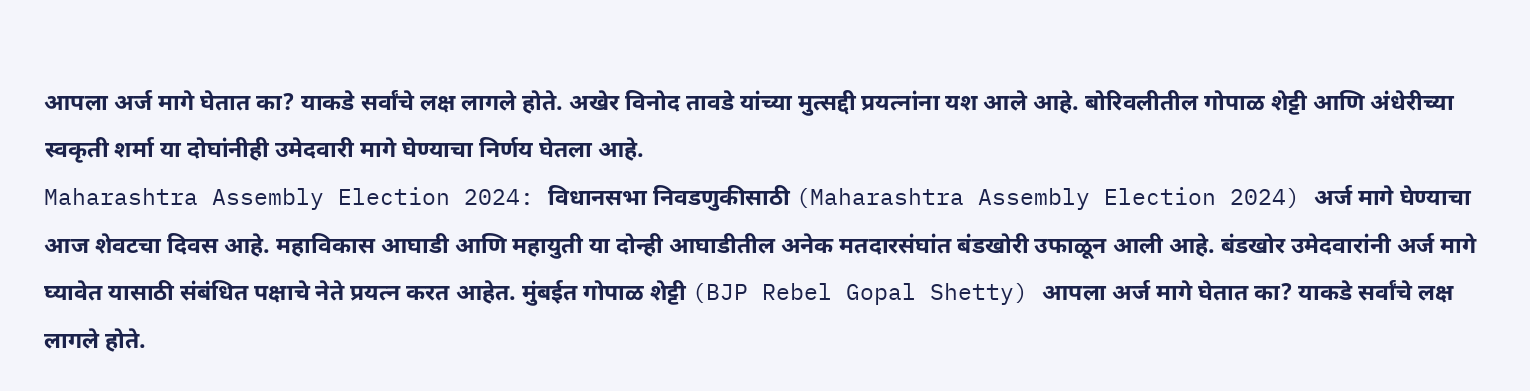आपला अर्ज मागे घेतात का? याकडे सर्वांचे लक्ष लागले होते. अखेर विनोद तावडे यांच्या मुत्सद्दी प्रयत्नांना यश आले आहे. बोरिवलीतील गोपाळ शेट्टी आणि अंधेरीच्या स्वकृती शर्मा या दोघांनीही उमेदवारी मागे घेण्याचा निर्णय घेतला आहे.
Maharashtra Assembly Election 2024: विधानसभा निवडणुकीसाठी (Maharashtra Assembly Election 2024) अर्ज मागे घेण्याचा आज शेवटचा दिवस आहे. महाविकास आघाडी आणि महायुती या दोन्ही आघाडीतील अनेक मतदारसंघांत बंडखोरी उफाळून आली आहे. बंडखोर उमेदवारांनी अर्ज मागे घ्यावेत यासाठी संबंधित पक्षाचे नेते प्रयत्न करत आहेत. मुंबईत गोपाळ शेट्टी (BJP Rebel Gopal Shetty) आपला अर्ज मागे घेतात का? याकडे सर्वांचे लक्ष लागले होते.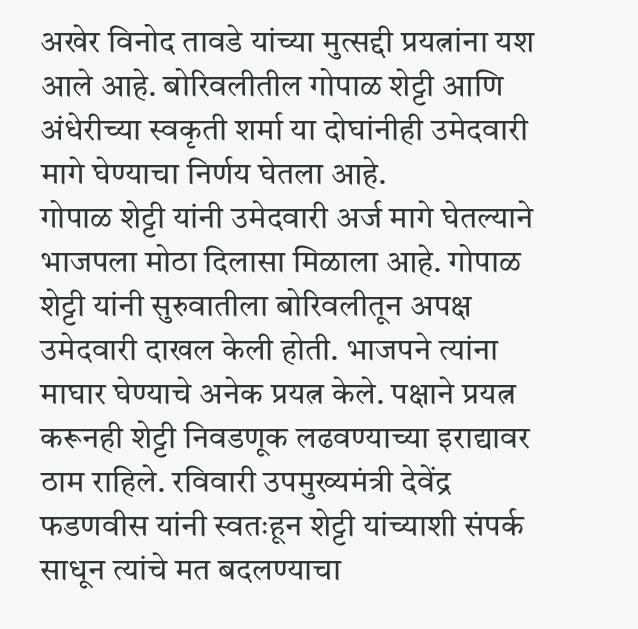अखेर विनोद तावडे यांच्या मुत्सद्दी प्रयत्नांना यश आले आहे. बोरिवलीतील गोपाळ शेट्टी आणि अंधेरीच्या स्वकृती शर्मा या दोघांनीही उमेदवारी मागे घेण्याचा निर्णय घेतला आहे.
गोपाळ शेट्टी यांनी उमेदवारी अर्ज मागे घेतल्याने भाजपला मोठा दिलासा मिळाला आहे. गोपाळ शेट्टी यांनी सुरुवातीला बोरिवलीतून अपक्ष उमेदवारी दाखल केली होती. भाजपने त्यांना माघार घेण्याचे अनेक प्रयत्न केले. पक्षाने प्रयत्न करूनही शेट्टी निवडणूक लढवण्याच्या इराद्यावर ठाम राहिले. रविवारी उपमुख्यमंत्री देवेंद्र फडणवीस यांनी स्वतःहून शेट्टी यांच्याशी संपर्क साधून त्यांचे मत बदलण्याचा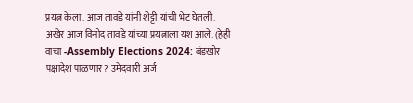प्रयत्न केला. आज तावडे यांनी शेट्टी यांची भेट घेतली. अखेर आज विनोद तावडे यांच्या प्रयत्नाला यश आले. (हेही वाचा -Assembly Elections 2024: बंडखोर पक्षादेश पाळणार? उमेदवारी अर्ज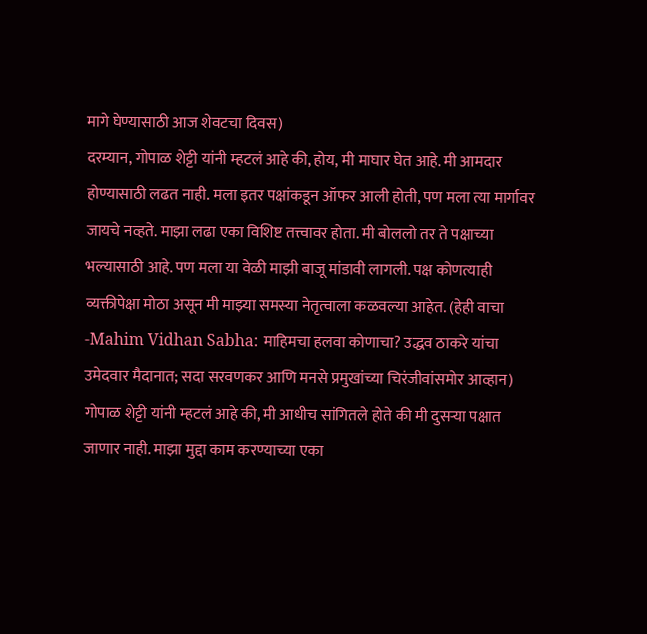मागे घेण्यासाठी आज शेवटचा दिवस)
दरम्यान, गोपाळ शेट्टी यांनी म्हटलं आहे की, होय, मी माघार घेत आहे. मी आमदार होण्यासाठी लढत नाही. मला इतर पक्षांकडून ऑफर आली होती, पण मला त्या मार्गावर जायचे नव्हते. माझा लढा एका विशिष्ट तत्त्वावर होता. मी बोललो तर ते पक्षाच्या भल्यासाठी आहे. पण मला या वेळी माझी बाजू मांडावी लागली. पक्ष कोणत्याही व्यक्तीपेक्षा मोठा असून मी माझ्या समस्या नेतृत्वाला कळवल्या आहेत. (हेही वाचा -Mahim Vidhan Sabha: माहिमचा हलवा कोणाचा? उद्धव ठाकरे यांचा उमेदवार मैदानात; सदा सरवणकर आणि मनसे प्रमुखांच्या चिरंजीवांसमोर आव्हान)
गोपाळ शेट्टी यांनी म्हटलं आहे की, मी आधीच सांगितले होते की मी दुसऱ्या पक्षात जाणार नाही. माझा मुद्दा काम करण्याच्या एका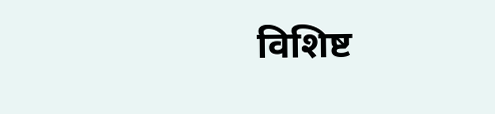विशिष्ट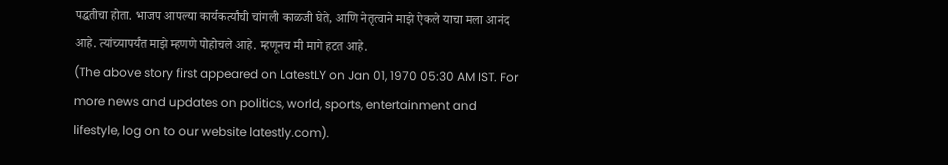पद्धतीचा होता. भाजप आपल्या कार्यकर्त्यांची चांगली काळजी घेते, आणि नेतृत्वाने माझे ऐकले याचा मला आनंद आहे. त्यांच्यापर्यंत माझे म्हणणे पोहोचले आहे. म्हणूनच मी मागे हटत आहे.
(The above story first appeared on LatestLY on Jan 01, 1970 05:30 AM IST. For more news and updates on politics, world, sports, entertainment and lifestyle, log on to our website latestly.com).